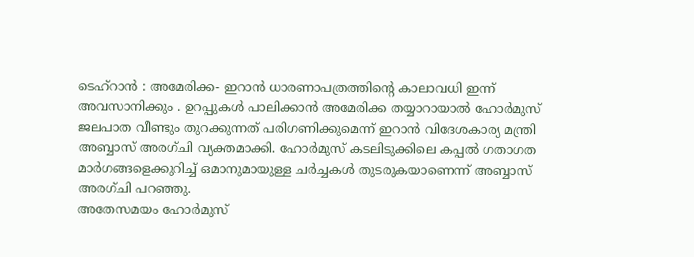ടെഹ്റാൻ : അമേരിക്ക- ഇറാൻ ധാരണാപത്രത്തിന്റെ കാലാവധി ഇന്ന് അവസാനിക്കും . ഉറപ്പുകൾ പാലിക്കാൻ അമേരിക്ക തയ്യാറായാൽ ഹോർമുസ് ജലപാത വീണ്ടും തുറക്കുന്നത് പരിഗണിക്കുമെന്ന് ഇറാൻ വിദേശകാര്യ മന്ത്രി അബ്ബാസ് അരഗ്ചി വ്യക്തമാക്കി. ഹോർമുസ് കടലിടുക്കിലെ കപ്പൽ ഗതാഗത മാർഗങ്ങളെക്കുറിച്ച് ഒമാനുമായുള്ള ചർച്ചകൾ തുടരുകയാണെന്ന് അബ്ബാസ് അരഗ്ചി പറഞ്ഞു.
അതേസമയം ഹോർമുസ്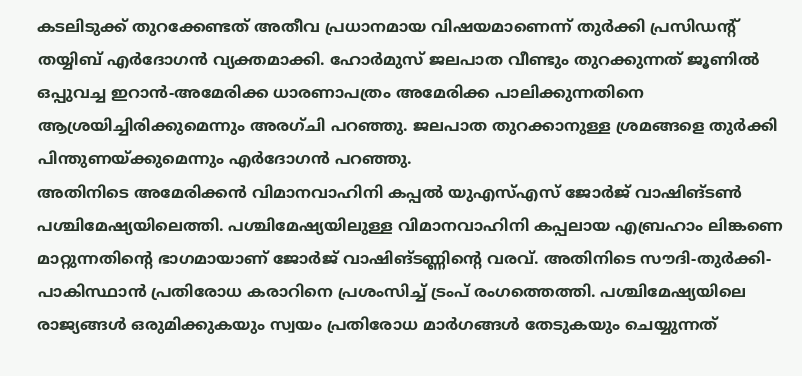കടലിടുക്ക് തുറക്കേണ്ടത് അതീവ പ്രധാനമായ വിഷയമാണെന്ന് തുർക്കി പ്രസിഡൻ്റ് തയ്യിബ് എർദോഗൻ വ്യക്തമാക്കി. ഹോർമുസ് ജലപാത വീണ്ടും തുറക്കുന്നത് ജൂണിൽ ഒപ്പുവച്ച ഇറാൻ-അമേരിക്ക ധാരണാപത്രം അമേരിക്ക പാലിക്കുന്നതിനെ ആശ്രയിച്ചിരിക്കുമെന്നും അരഗ്ചി പറഞ്ഞു. ജലപാത തുറക്കാനുള്ള ശ്രമങ്ങളെ തുർക്കി പിന്തുണയ്ക്കുമെന്നും എർദോഗൻ പറഞ്ഞു.
അതിനിടെ അമേരിക്കൻ വിമാനവാഹിനി കപ്പൽ യുഎസ്എസ് ജോർജ് വാഷിങ്ടൺ പശ്ചിമേഷ്യയിലെത്തി. പശ്ചിമേഷ്യയിലുള്ള വിമാനവാഹിനി കപ്പലായ എബ്രഹാം ലിങ്കണെ മാറ്റുന്നതിൻ്റെ ഭാഗമായാണ് ജോർജ് വാഷിങ്ടണ്ണിൻ്റെ വരവ്. അതിനിടെ സൗദി-തുർക്കി-പാകിസ്ഥാൻ പ്രതിരോധ കരാറിനെ പ്രശംസിച്ച് ട്രംപ് രംഗത്തെത്തി. പശ്ചിമേഷ്യയിലെ രാജ്യങ്ങൾ ഒരുമിക്കുകയും സ്വയം പ്രതിരോധ മാർഗങ്ങൾ തേടുകയും ചെയ്യുന്നത്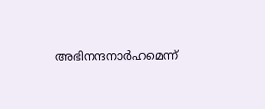അഭിനന്ദനാർഹമെന്ന്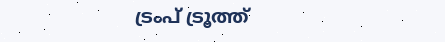ട്രംപ് ട്രൂത്ത്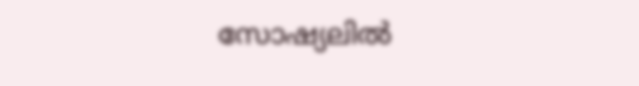സോഷ്യലിൽ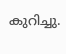കുറിച്ചു.